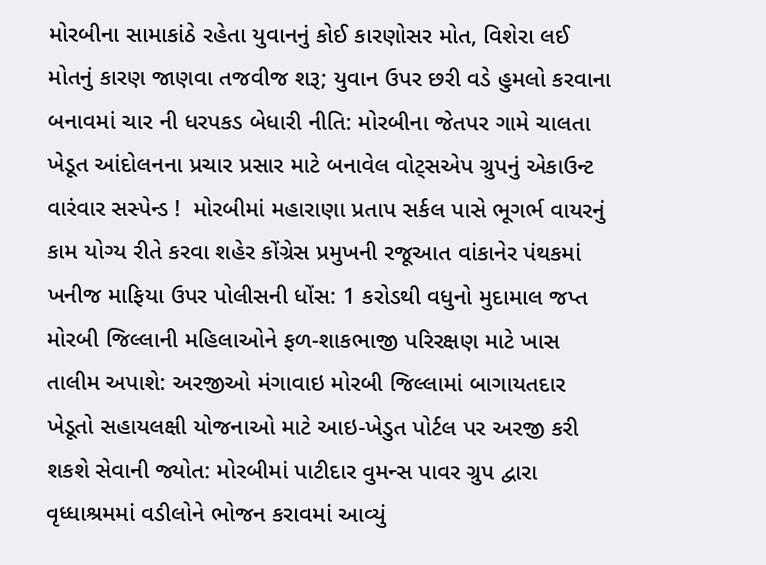મોરબીના સામાકાંઠે રહેતા યુવાનનું કોઈ કારણોસર મોત, વિશેરા લઈ મોતનું કારણ જાણવા તજવીજ શરૂ; યુવાન ઉપર છરી વડે હુમલો કરવાના બનાવમાં ચાર ની ધરપકડ બેધારી નીતિ: મોરબીના જેતપર ગામે ચાલતા ખેડૂત આંદોલનના પ્રચાર પ્રસાર માટે બનાવેલ વોટ્સએપ ગ્રુપનું એકાઉન્ટ વારંવાર સસ્પેન્ડ !  મોરબીમાં મહારાણા પ્રતાપ સર્કલ પાસે ભૂગર્ભ વાયરનું કામ યોગ્ય રીતે કરવા શહેર કોંગ્રેસ પ્રમુખની રજૂઆત વાંકાનેર પંથકમાં ખનીજ માફિયા ઉપર પોલીસની ધોંસ: 1 કરોડથી વધુનો મુદામાલ જપ્ત મોરબી જિલ્લાની મહિલાઓને ફળ-શાકભાજી પરિરક્ષણ માટે ખાસ તાલીમ અપાશે: અરજીઓ મંગાવાઇ મોરબી જિલ્લામાં બાગાયતદાર ખેડૂતો સહાયલક્ષી યોજનાઓ માટે આઇ-ખેડુત પોર્ટલ પર અરજી કરી શકશે સેવાની જ્યોત: મોરબીમાં પાટીદાર વુમન્સ પાવર ગ્રુપ દ્વારા વૃધ્ધાશ્રમમાં વડીલોને ભોજન કરાવમાં આવ્યું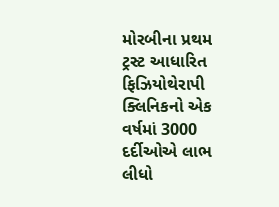મોરબીના પ્રથમ ટ્રસ્ટ આધારિત ફિઝિયોથેરાપી ક્લિનિકનો એક વર્ષમાં 3000 દર્દીઓએ લાભ લીધો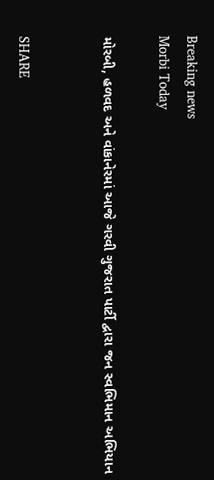Breaking news
Morbi Today

મોરબી, હળવદ અને વાંકાનેરમાં આજે ગરવી ગુજરાત પાર્ટી દ્વારા જન સ્વભિમાન અભિયાન


SHARE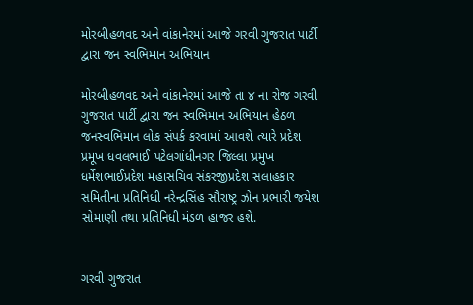મોરબીહળવદ અને વાંકાનેરમાં આજે ગરવી ગુજરાત પાર્ટી દ્વારા જન સ્વભિમાન અભિયાન

મોરબીહળવદ અને વાંકાનેરમાં આજે તા ૪ ના રોજ ગરવી ગુજરાત પાર્ટી દ્વારા જન સ્વભિમાન અભિયાન હેઠળ જનસ્વભિમાન લોક સંપર્ક કરવામાં આવશે ત્યારે પ્રદેશ પ્રમૂખ ધવલભાઈ પટેલગાંધીનગર જિલ્લા પ્રમુખ ધર્મેશભાઈપ્રદેશ મહાસચિવ સંકરજીપ્રદેશ સલાહકાર સમિતીના પ્રતિનિધી નરેન્દ્રસિંહ સૌરાષ્ટ્ર ઝોન પ્રભારી જયેશ સોમાણી તથા પ્રતિનિધી મંડળ હાજર હશે.


ગરવી ગુજરાત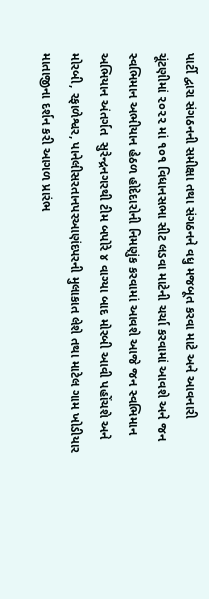પાર્ટી દ્વારા સંગઠનની સમીક્ષા તથા સંગઠનને વધુ મજબૂત કરવા માટે અને આવનારી ચૂંટણીમાં ૨૦૨૨ માં ૧૦૧ વિધાનસભા સીટ લડવા માટેની ચર્ચા કરવામાં આવશે અને જન સ્વભિમાન અભીયાન હેઠળ હોદેદારોની નિમણુંક કરવામાં આવશે આજે જન સ્વભિમાન અભિયાન અંતર્ગત  સુરેન્દ્રનગરથી ટીમ બપોરે ૪ વાગ્યા બાદ મોરબી આવી પહોંચશે અને મોરબી, રફાળેશ્વર, પાનેલીસરતાનપરઆણંદપરની મુલાકાત લેશે તથા માટેલ ગામ ખોડીયાર માતાજીના દર્શન કરી આગળ પ્રારંભ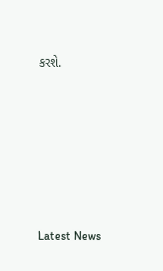કરશે.






Latest News